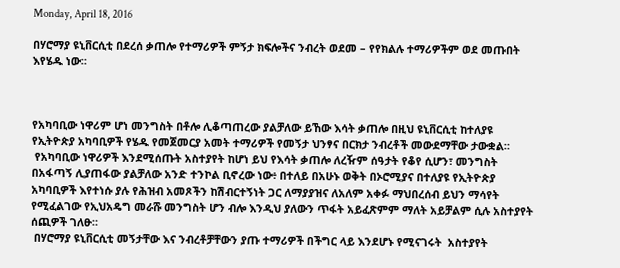Monday, April 18, 2016

በሃሮማያ ዩኒቨርሲቲ በደረሰ ቃጠሎ የተማሪዎች ምኝታ ክፍሎችና ንብረት ወደመ – የየክልሉ ተማሪዎችም ወደ መጡበት እየሄዱ ነው።



የአካባቢው ነዋሪም ሆነ መንግስት በቶሎ ሊቆጣጠረው ያልቻለው ይኸው እሳት ቃጠሎ በዚህ ዩኒቨርሲቲ ከተለያዩ የኢትዮጵያ አካባቢዎች የሄዱ የመጀመርያ አመት ተማሪዎች የመኝታ ህንፃና በርክታ ንብረቶች መውደማቸው ታውቋል።
 የአካባቢው ነዋሪዎች እንደሚሰጡት አስተያየት ከሆነ ይህ የእሳት ቃጠሎ ለረዥም ሰዓታት የቆየ ሲሆን፣ መንግስት በአፋጣኝ ሊያጠፋው ያልቻለው አንድ ተንኮል ቢኖረው ነው፥ በተለይ በአሁኑ ወቅት በኦሮሚያና በተለያዩ የኢትዮጵያ አካባቢዎች እየተነሱ ያሉ የሕዝብ አመጾችን ከሽብርተኝነት ጋር ለማያያዝና ለአለም አቀፉ ማህበረሰብ ይህን ማሳየት የሚፈልገው የኢህአዴግ መራሹ መንግስት ሆን ብሎ እንዲህ ያለውን ጥፋት አይፈጽምም ማለት አይቻልም ሲሉ አስተያየት ሰጪዎች ገለፁ።
 በሃሮማያ ዩኒቨርሲቲ መኝታቸው እና ንብረቶቻቸውን ያጡ ተማሪዎች በችግር ላይ እንደሆኑ የሚናገሩት  አስተያየት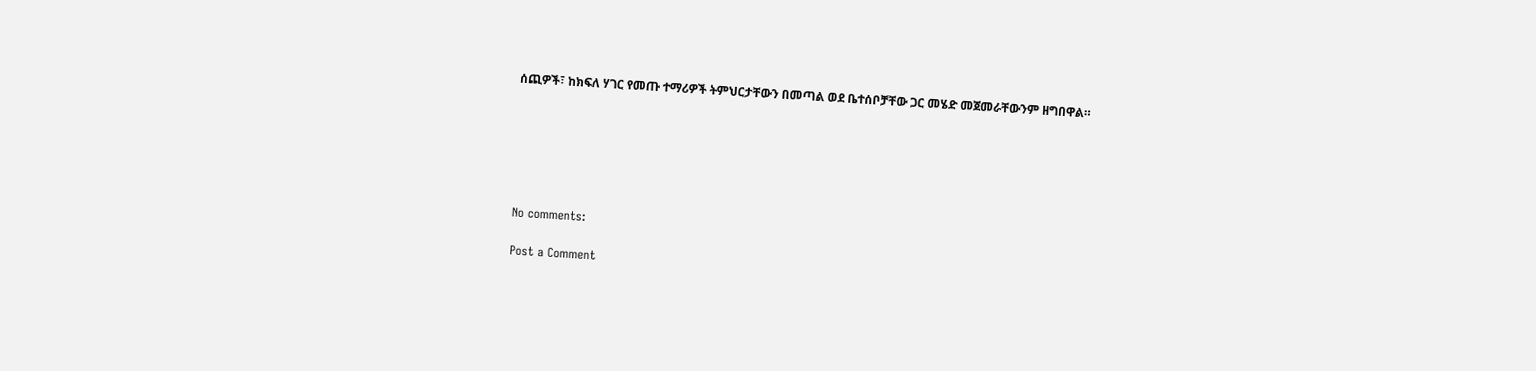ሰጪዎች፣ ከክፍለ ሃገር የመጡ ተማሪዎች ትምህርታቸውን በመጣል ወደ ቤተሰቦቻቸው ጋር መሄድ መጀመራቸውንም ዘግበዋል።






No comments:

Post a Comment